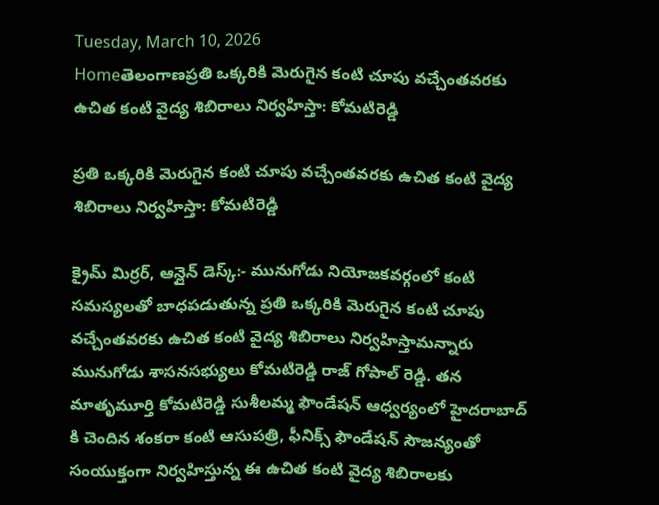Tuesday, March 10, 2026
Homeతెలంగాణప్రతి ఒక్కరికి మెరుగైన కంటి చూపు వచ్చేంతవరకు ఉచిత కంటి వైద్య శిబిరాలు నిర్వహిస్తా: కోమటిరెడ్డి

ప్రతి ఒక్కరికి మెరుగైన కంటి చూపు వచ్చేంతవరకు ఉచిత కంటి వైద్య శిబిరాలు నిర్వహిస్తా: కోమటిరెడ్డి

క్రైమ్ మిర్రర్, ఆన్లైన్ డెస్క్:- మునుగోడు నియోజకవర్గంలో కంటి సమస్యలతో బాధపడుతున్న ప్రతి ఒక్కరికి మెరుగైన కంటి చూపు వచ్చేంతవరకు ఉచిత కంటి వైద్య శిబిరాలు నిర్వహిస్తామన్నారు మునుగోడు శాసనసభ్యులు కోమటిరెడ్డి రాజ్ గోపాల్ రెడ్డి. తన మాతృమూర్తి కోమటిరెడ్డి సుశీలమ్మ ఫౌండేషన్ ఆధ్వర్యంలో హైదరాబాద్ కి చెందిన శంకరా కంటి ఆసుపత్రి, ఫీనిక్స్ ఫౌండేషన్ సౌజన్యంతో సంయుక్తంగా నిర్వహిస్తున్న ఈ ఉచిత కంటి వైద్య శిబిరాలకు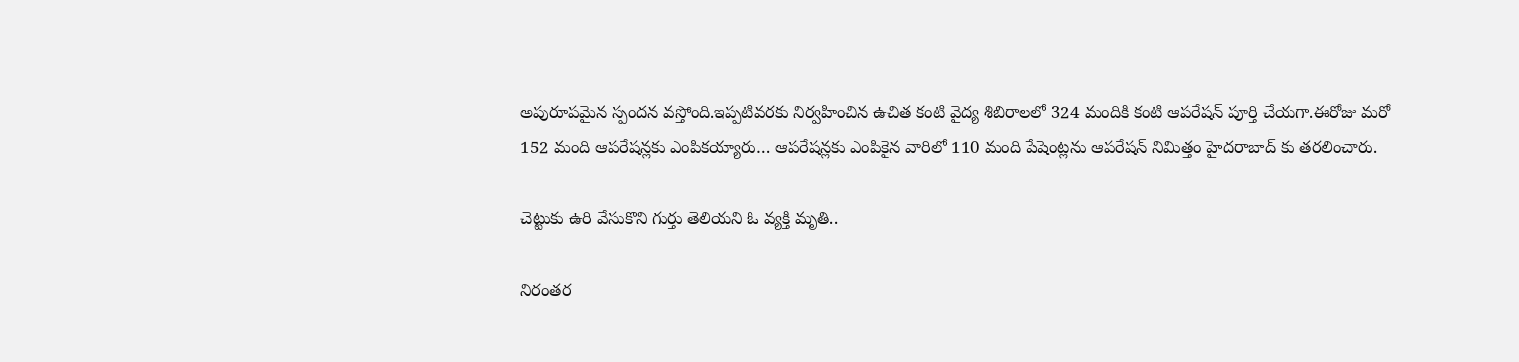అపురూపమైన స్పందన వస్తోంది.ఇప్పటివరకు నిర్వహించిన ఉచిత కంటి వైద్య శిబిరాలలో 324 మందికి కంటి ఆపరేషన్ పూర్తి చేయగా.ఈరోజు మరో 152 మంది ఆపరేషన్లకు ఎంపికయ్యారు… ఆపరేషన్లకు ఎంపికైన వారిలో 110 మంది పేషెంట్లను ఆపరేషన్ నిమిత్తం హైదరాబాద్ కు తరలించారు.

చెట్టుకు ఉరి వేసుకొని గుర్తు తెలియని ఓ వ్యక్తి మృతి..

నిరంతర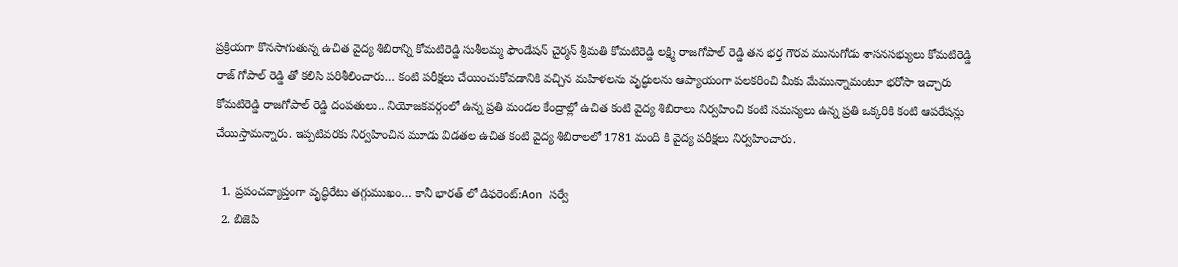ప్రక్రియగా కొనసాగుతున్న ఉచిత వైద్య శిబిరాన్ని కోమటిరెడ్డి సుశీలమ్మ ఫౌండేషన్ చైర్మన్ శ్రీమతి కోమటిరెడ్డి లక్ష్మి రాజగోపాల్ రెడ్డి తన భర్త గౌరవ మునుగోడు శాసనసభ్యులు కోమటిరెడ్డి రాజ్ గోపాల్ రెడ్డి తో కలిసి పరిశీలించారు… కంటి పరీక్షలు చేయించుకోవడానికి వచ్చిన మహిళలను వృద్ధులను ఆప్యాయంగా పలకరించి మీకు మేమున్నామంటూ భరోసా ఇచ్చారు కోమటిరెడ్డి రాజగోపాల్ రెడ్డి దంపతులు.. నియోజకవర్గంలో ఉన్న ప్రతి మండల కేంద్రాల్లో ఉచిత కంటి వైద్య శిబిరాలు నిర్వహించి కంటి సమస్యలు ఉన్న ప్రతి ఒక్కరికి కంటి ఆపరేషన్లు చేయిస్తామన్నారు. ఇప్పటివరకు నిర్వహించిన మూడు విడతల ఉచిత కంటి వైద్య శిబిరాలలో 1781 మంది కి వైద్య పరీక్షలు నిర్వహించారు.

  1. ప్రపంచవ్యాప్తంగా వృద్ధిరేటు తగ్గుముఖం… కానీ భారత్ లో డిఫరెంట్:Aon సర్వే
  2. బిజెపి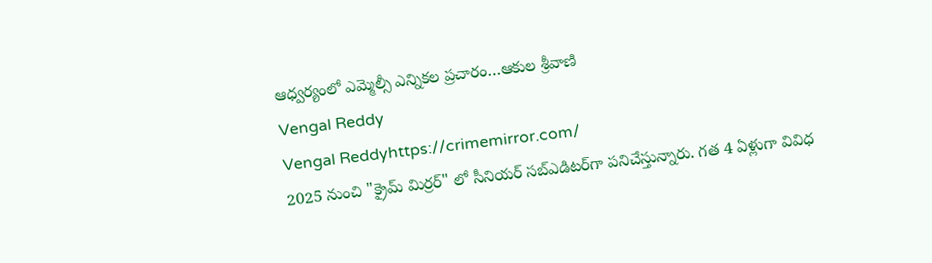ఆధ్వర్యంలో ఎమ్మెల్సీ ఎన్నికల ప్రచారం…ఆకుల శ్రీవాణి
Vengal Reddy
Vengal Reddyhttps://crimemirror.com/
2025 నుంచి "క్రైమ్ మిర్రర్" లో సీనియర్ సబ్‌ఎడిటర్‌గా పనిచేస్తున్నారు. గత 4 ఏళ్లుగా వివిధ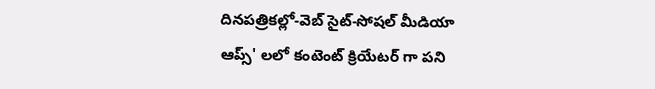దినపత్రికల్లో-వెబ్ సైట్-సోషల్ మీడియా ఆప్స్' లలో కంటెంట్ క్రియేటర్ గా పని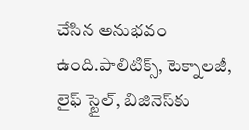చేసిన అనుభవం ఉంది.పాలిటిక్స్‌, టెక్నాలజీ, లైఫ్‌ స్టైల్‌, బిజినెస్‌కు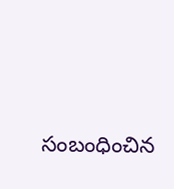సంబంధించిన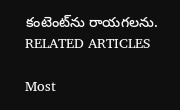కంటెంట్‌ను రాయగలను.
RELATED ARTICLES

Most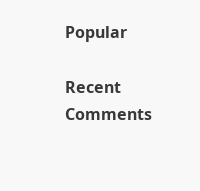Popular

Recent Comments